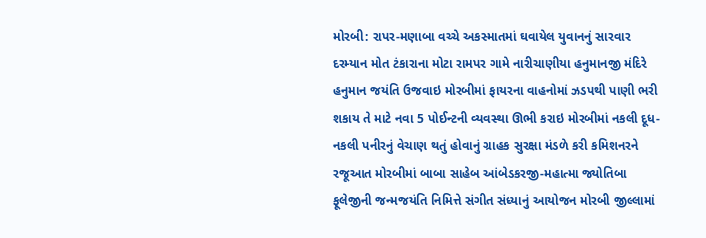મોરબી: રાપર-મણાબા વચ્ચે અકસ્માતમાં ઘવાયેલ યુવાનનું સારવાર દરમ્યાન મોત ટંકારાના મોટા રામપર ગામે નારીચાણીયા હનુમાનજી મંદિરે હનુમાન જયંતિ ઉજવાઇ મોરબીમાં ફાયરના વાહનોમાં ઝડપથી પાણી ભરી શકાય તે માટે નવા 5 પોઈન્ટની વ્યવસ્થા ઊભી કરાઇ મોરબીમાં નકલી દૂધ-નકલી પનીરનું વેચાણ થતું હોવાનું ગ્રાહક સુરક્ષા મંડળે કરી કમિશનરને રજૂઆત મોરબીમાં બાબા સાહેબ આંબેડકરજી-મહાત્મા જ્યોતિબા ફૂલેજીની જન્મજયંતિ નિમિત્તે સંગીત સંધ્યાનું આયોજન મોરબી જીલ્લામાં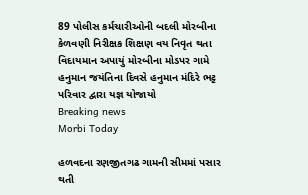89 પોલીસ કર્મચારીઓની બદલી મોરબીના કેળવણી નિરીક્ષક શિક્ષણ વય નિવૃત થતા વિદાયમાન અપાયું મોરબીના મોડપર ગામે હનુમાન જયંતિના દિવસે હનુમાન મંદિરે ભટ્ટ પરિવાર દ્વારા યજ્ઞ યોજાયો
Breaking news
Morbi Today

હળવદના રણજીતગઢ ગામની સીમમાં પસાર થતી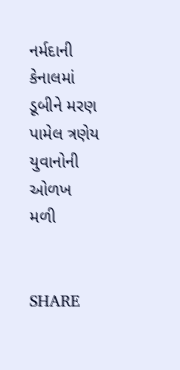નર્મદાની કેનાલમાં ડૂબીને મરણ પામેલ ત્રણેય યુવાનોની ઓળખ મળી


SHARE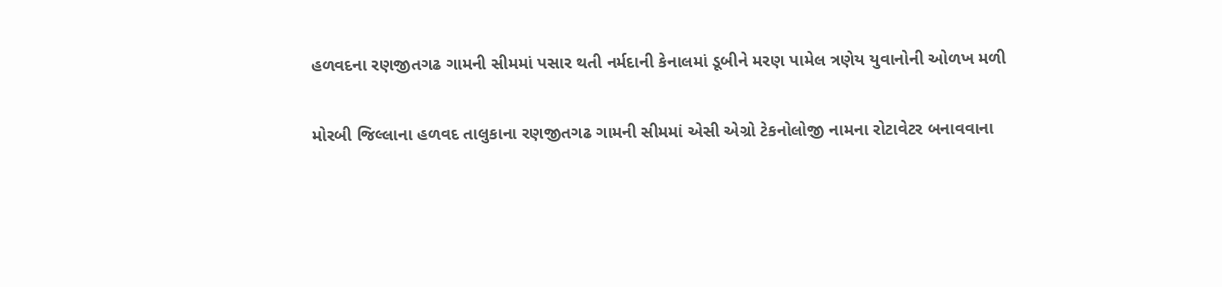હળવદના રણજીતગઢ ગામની સીમમાં પસાર થતી નર્મદાની કેનાલમાં ડૂબીને મરણ પામેલ ત્રણેય યુવાનોની ઓળખ મળી

મોરબી જિલ્લાના હળવદ તાલુકાના રણજીતગઢ ગામની સીમમાં એસી એગ્રો ટેકનોલોજી નામના રોટાવેટર બનાવવાના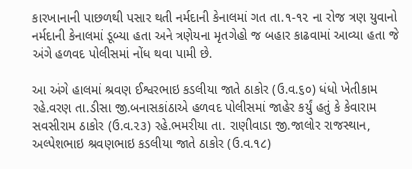કારખાનાની પાછળથી પસાર થતી નર્મદાની કેનાલમાં ગત તા.૧-૧૨ ના રોજ ત્રણ યુવાનો નર્મદાની કેનાલમાં ડૂબ્યા હતા અને ત્રણેયના મૃતગેહો જ બહાર કાઢવામાં આવ્યા હતા જે અંગે હળવદ પોલીસમાં નોંધ થવા પામી છે.

આ અંગે હાલમાં શ્રવણ ઈશ્વરભાઇ કડલીયા જાતે ઠાકોર (ઉ.વ.૬૦) ધંધો ખેતીકામ રહે.વરણ તા.ડીસા જી.બનાસકાંઠાએ હળવદ પોલીસમાં જાહેર કર્યું હતું કે કેવારામ સવસીરામ ઠાકોર (ઉ.વ.૨૩) રહે.ભમરીયા તા. રાણીવાડા જી.જાલોર રાજસ્થાન, અલ્પેશભાઇ શ્રવણભાઇ કડલીયા જાતે ઠાકોર (ઉ.વ.૧૮)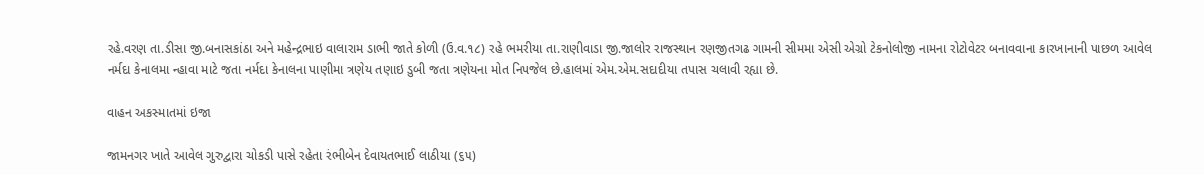રહે.વરણ તા.ડીસા જી.બનાસકાંઠા અને મહેન્દ્રભાઇ વાલારામ ડાભી જાતે કોળી (ઉ.વ.૧૮) રહે ભમરીયા તા.રાણીવાડા જી.જાલોર રાજસ્થાન રણજીતગઢ ગામની સીમમા એસી એગ્રો ટેકનોલોજી નામના રોટોવેટર બનાવવાના કારખાનાની પાછળ આવેલ નર્મદા કેનાલમા ન્હાવા માટે જતા નર્મદા કેનાલના પાણીમા ત્રણેય તણાઇ ડુબી જતા ત્રણેયના મોત નિપજેલ છે.હાલમાં એમ.એમ.સદાદીયા તપાસ ચલાવી રહ્યા છે.

વાહન અકસ્માતમાં ઇજા

જામનગર ખાતે આવેલ ગુરુદ્વારા ચોકડી પાસે રહેતા રંભીબેન દેવાયતભાઈ લાઠીયા (૬૫)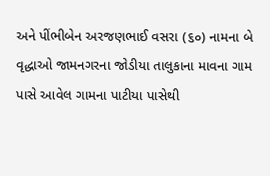અને પીંભીબેન અરજણભાઈ વસરા (૬૦) નામના બે વૃદ્ધાઓ જામનગરના જોડીયા તાલુકાના માવના ગામ પાસે આવેલ ગામના પાટીયા પાસેથી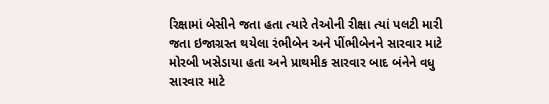રિક્ષામાં બેસીને જતા હતા ત્યારે તેઓની રીક્ષા ત્યાં પલટી મારી જતા ઇજાગ્રસ્ત થયેલા રંભીબેન અને પીંભીબેનને સારવાર માટે મોરબી ખસેડાયા હતા અને પ્રાથમીક સારવાર બાદ બંનેને વધુ સારવાર માટે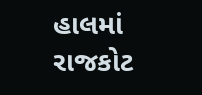હાલમાં રાજકોટ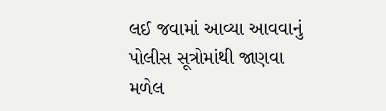લઈ જવામાં આવ્યા આવવાનું પોલીસ સૂત્રોમાંથી જાણવા મળેલ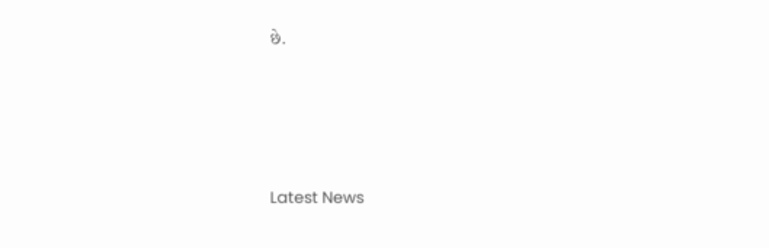છે.






Latest News